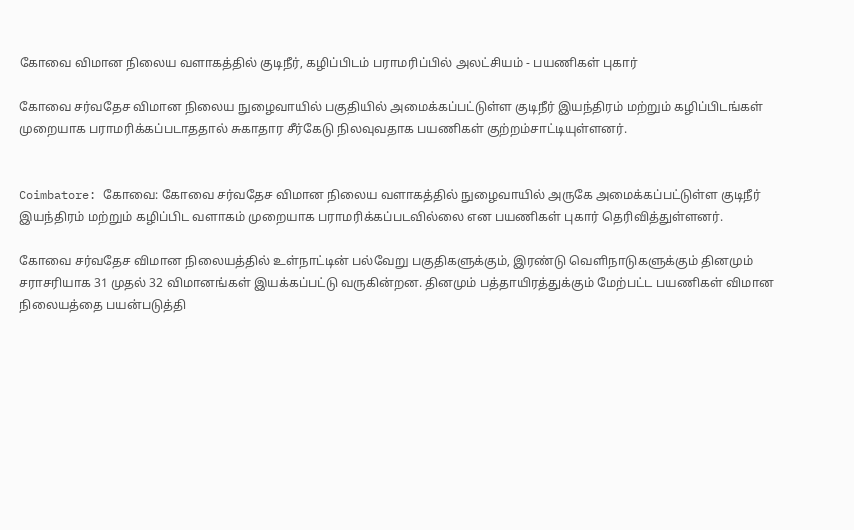கோவை விமான நிலைய வளாகத்தில் குடிநீர், கழிப்பிடம் பராமரிப்பில் அலட்சியம் - பயணிகள் புகார்

கோவை சர்வதேச விமான நிலைய நுழைவாயில் பகுதியில் அமைக்கப்பட்டுள்ள குடிநீர் இயந்திரம் மற்றும் கழிப்பிடங்கள் முறையாக பராமரிக்கப்படாததால் சுகாதார சீர்கேடு நிலவுவதாக பயணிகள் குற்றம்சாட்டியுள்ளனர்.


Coimbatore: கோவை: கோவை சர்வதேச விமான நிலைய வளாகத்தில் நுழைவாயில் அருகே அமைக்கப்பட்டுள்ள குடிநீர் இயந்திரம் மற்றும் கழிப்பிட வளாகம் முறையாக பராமரிக்கப்படவில்லை என பயணிகள் புகார் தெரிவித்துள்ளனர்.

கோவை சர்வதேச விமான நிலையத்தில் உள்நாட்டின் பல்வேறு பகுதிகளுக்கும், இரண்டு வெளிநாடுகளுக்கும் தினமும் சராசரியாக 31 முதல் 32 விமானங்கள் இயக்கப்பட்டு வருகின்றன. தினமும் பத்தாயிரத்துக்கும் மேற்பட்ட பயணிகள் விமான நிலையத்தை பயன்படுத்தி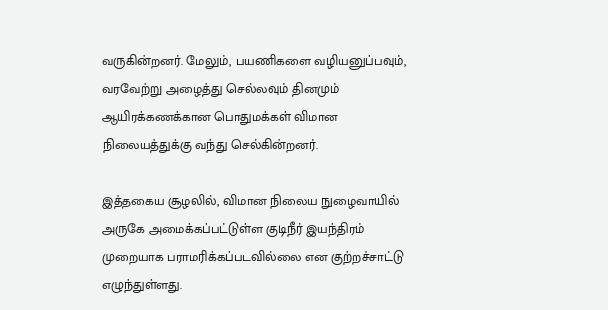வருகின்றனர். மேலும், பயணிகளை வழியனுப்பவும், வரவேற்று அழைத்து செல்லவும் தினமும் ஆயிரக்கணக்கான பொதுமக்கள் விமான நிலையத்துக்கு வந்து செல்கின்றனர்.

இத்தகைய சூழலில், விமான நிலைய நுழைவாயில் அருகே அமைக்கப்பட்டுள்ள குடிநீர் இயந்திரம் முறையாக பராமரிக்கப்படவில்லை என குற்றச்சாட்டு எழுந்துள்ளது.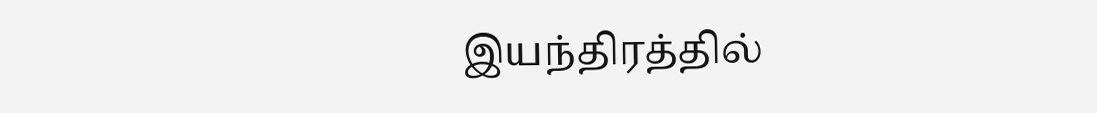இயந்திரத்தில்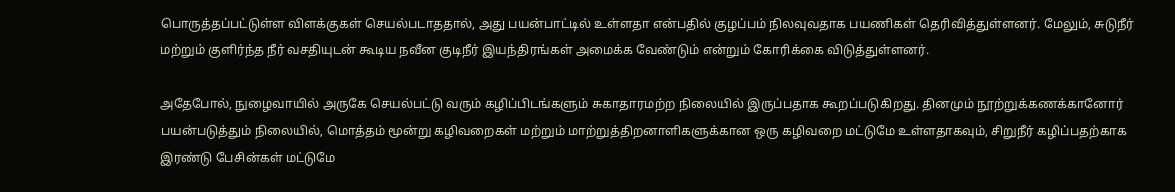பொருத்தப்பட்டுள்ள விளக்குகள் செயல்படாததால், அது பயன்பாட்டில் உள்ளதா என்பதில் குழப்பம் நிலவுவதாக பயணிகள் தெரிவித்துள்ளனர். மேலும், சுடுநீர் மற்றும் குளிர்ந்த நீர் வசதியுடன் கூடிய நவீன குடிநீர் இயந்திரங்கள் அமைக்க வேண்டும் என்றும் கோரிக்கை விடுத்துள்ளனர்.

அதேபோல், நுழைவாயில் அருகே செயல்பட்டு வரும் கழிப்பிடங்களும் சுகாதாரமற்ற நிலையில் இருப்பதாக கூறப்படுகிறது. தினமும் நூற்றுக்கணக்கானோர் பயன்படுத்தும் நிலையில், மொத்தம் மூன்று கழிவறைகள் மற்றும் மாற்றுத்திறனாளிகளுக்கான ஒரு கழிவறை மட்டுமே உள்ளதாகவும், சிறுநீர் கழிப்பதற்காக இரண்டு பேசின்கள் மட்டுமே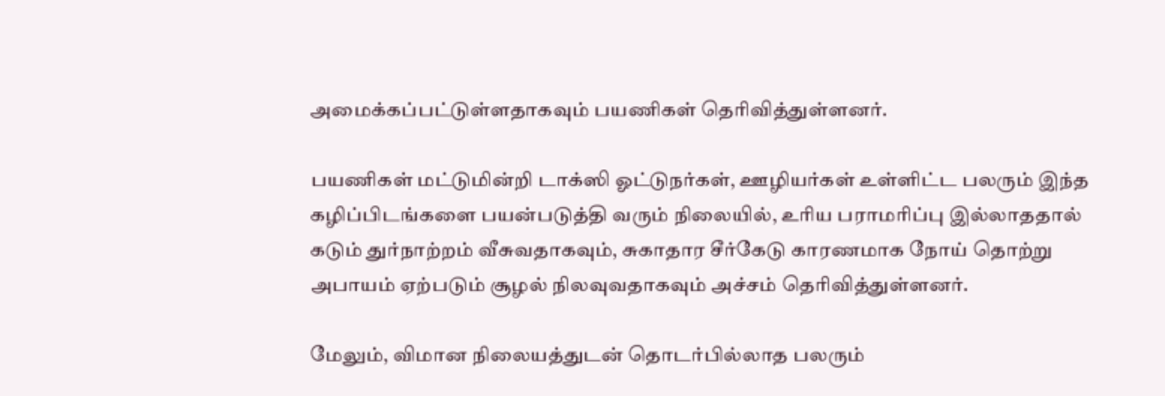அமைக்கப்பட்டுள்ளதாகவும் பயணிகள் தெரிவித்துள்ளனர்.

பயணிகள் மட்டுமின்றி டாக்ஸி ஓட்டுநர்கள், ஊழியர்கள் உள்ளிட்ட பலரும் இந்த கழிப்பிடங்களை பயன்படுத்தி வரும் நிலையில், உரிய பராமரிப்பு இல்லாததால் கடும் துர்நாற்றம் வீசுவதாகவும், சுகாதார சீர்கேடு காரணமாக நோய் தொற்று அபாயம் ஏற்படும் சூழல் நிலவுவதாகவும் அச்சம் தெரிவித்துள்ளனர்.

மேலும், விமான நிலையத்துடன் தொடர்பில்லாத பலரும்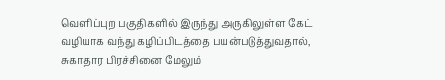வெளிப்புற பகுதிகளில் இருந்து அருகிலுள்ள கேட் வழியாக வந்து கழிப்பிடத்தை பயன்படுத்துவதால், சுகாதார பிரச்சினை மேலும்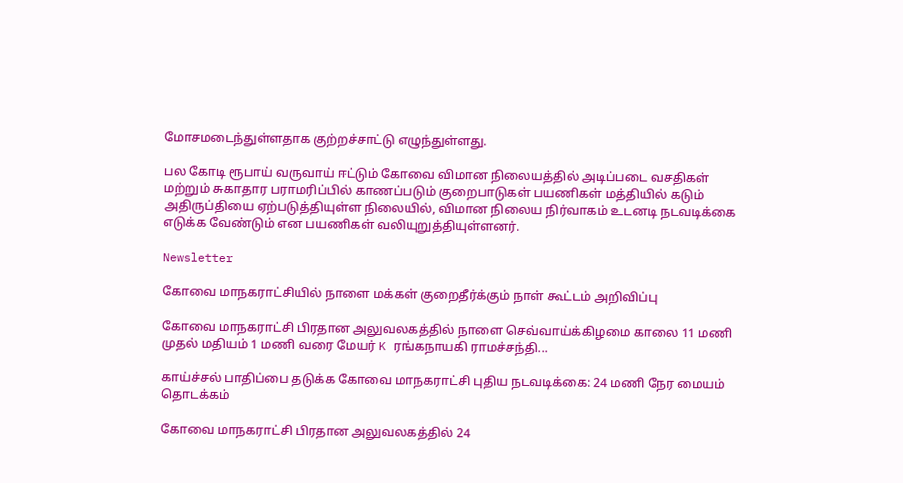மோசமடைந்துள்ளதாக குற்றச்சாட்டு எழுந்துள்ளது.

பல கோடி ரூபாய் வருவாய் ஈட்டும் கோவை விமான நிலையத்தில் அடிப்படை வசதிகள் மற்றும் சுகாதார பராமரிப்பில் காணப்படும் குறைபாடுகள் பயணிகள் மத்தியில் கடும் அதிருப்தியை ஏற்படுத்தியுள்ள நிலையில், விமான நிலைய நிர்வாகம் உடனடி நடவடிக்கை எடுக்க வேண்டும் என பயணிகள் வலியுறுத்தியுள்ளனர்.

Newsletter

கோவை மாநகராட்சியில் நாளை மக்கள் குறைதீர்க்கும் நாள் கூட்டம் அறிவிப்பு

கோவை மாநகராட்சி பிரதான அலுவலகத்தில் நாளை செவ்வாய்க்கிழமை காலை 11 மணி முதல் மதியம் 1 மணி வரை மேயர் K ரங்கநாயகி ராமச்சந்தி...

காய்ச்சல் பாதிப்பை தடுக்க கோவை மாநகராட்சி புதிய நடவடிக்கை: 24 மணி நேர மையம் தொடக்கம்

கோவை மாநகராட்சி பிரதான அலுவலகத்தில் 24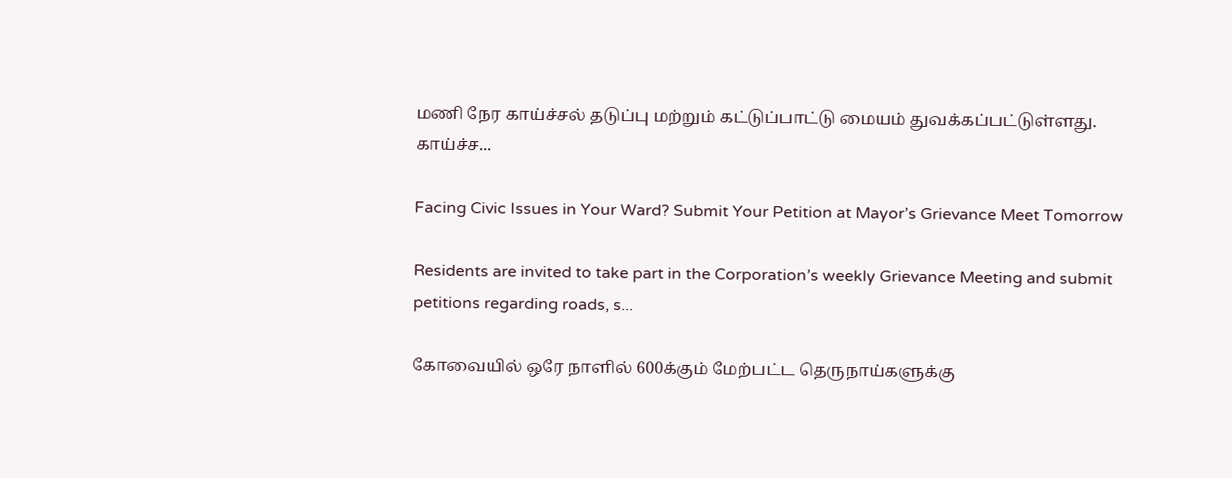மணி நேர காய்ச்சல் தடுப்பு மற்றும் கட்டுப்பாட்டு மையம் துவக்கப்பட்டுள்ளது. காய்ச்ச...

Facing Civic Issues in Your Ward? Submit Your Petition at Mayor’s Grievance Meet Tomorrow

Residents are invited to take part in the Corporation’s weekly Grievance Meeting and submit petitions regarding roads, s...

கோவையில் ஒரே நாளில் 600க்கும் மேற்பட்ட தெருநாய்களுக்கு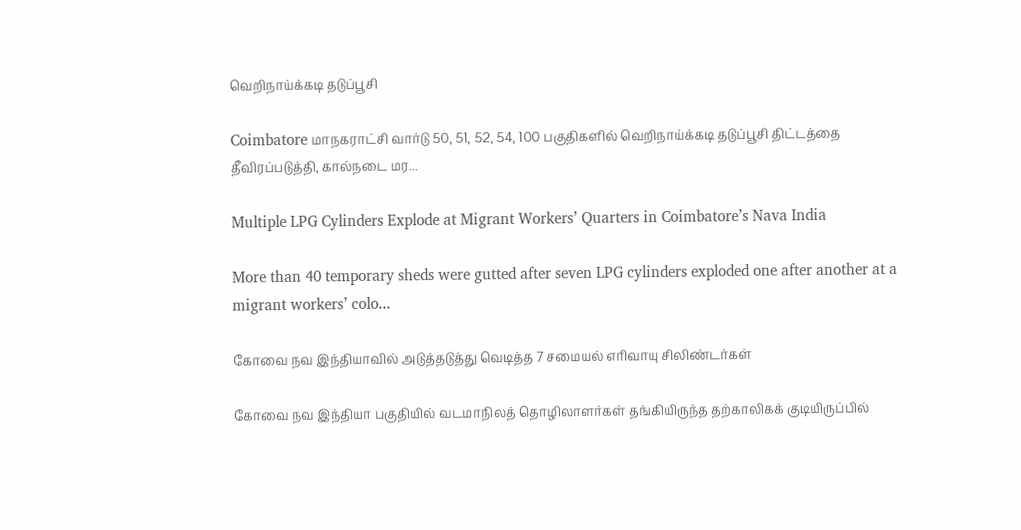வெறிநாய்க்கடி தடுப்பூசி

Coimbatore மாநகராட்சி வார்டு 50, 51, 52, 54, 100 பகுதிகளில் வெறிநாய்க்கடி தடுப்பூசி திட்டத்தை தீவிரப்படுத்தி, கால்நடை மர...

Multiple LPG Cylinders Explode at Migrant Workers’ Quarters in Coimbatore’s Nava India

More than 40 temporary sheds were gutted after seven LPG cylinders exploded one after another at a migrant workers’ colo...

கோவை நவ இந்தியாவில் அடுத்தடுத்து வெடித்த 7 சமையல் எரிவாயு சிலிண்டர்கள்

கோவை நவ இந்தியா பகுதியில் வடமாநிலத் தொழிலாளர்கள் தங்கியிருந்த தற்காலிகக் குடியிருப்பில்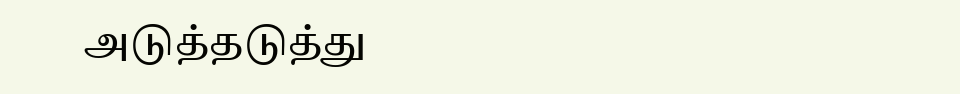அடுத்தடுத்து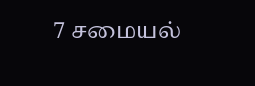7 சமையல்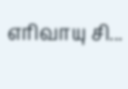எரிவாயு சி...